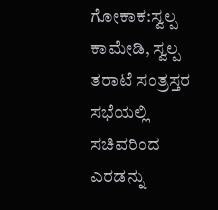ಗೋಕಾಕ:ಸ್ವಲ್ಪ ಕಾಮೇಡಿ, ಸ್ವಲ್ಪ ತರಾಟೆ ಸಂತ್ರಸ್ತರ ಸಭೆಯಲ್ಲಿ ಸಚಿವರಿಂದ ಎರಡನ್ನು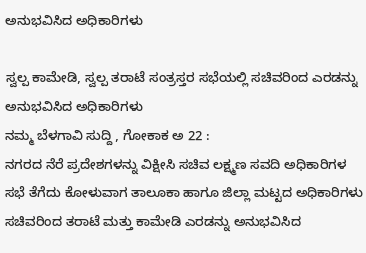ಅನುಭವಿಸಿದ ಅಧಿಕಾರಿಗಳು

ಸ್ವಲ್ಪ ಕಾಮೇಡಿ, ಸ್ವಲ್ಪ ತರಾಟೆ ಸಂತ್ರಸ್ತರ ಸಭೆಯಲ್ಲಿ ಸಚಿವರಿಂದ ಎರಡನ್ನು ಅನುಭವಿಸಿದ ಅಧಿಕಾರಿಗಳು
ನಮ್ಮ ಬೆಳಗಾವಿ ಸುದ್ದಿ , ಗೋಕಾಕ ಅ 22 :
ನಗರದ ನೆರೆ ಪ್ರದೇಶಗಳನ್ನು ವಿಕ್ಷೀಸಿ ಸಚಿವ ಲಕ್ಷ್ಮಣ ಸವದಿ ಅಧಿಕಾರಿಗಳ ಸಭೆ ತೆಗೆದು ಕೋಳುವಾಗ ತಾಲೂಕಾ ಹಾಗೂ ಜಿಲ್ಲಾ ಮಟ್ಟದ ಅಧಿಕಾರಿಗಳು ಸಚಿವರಿಂದ ತರಾಟೆ ಮತ್ತು ಕಾಮೇಡಿ ಎರಡನ್ನು ಅನುಭವಿಸಿದ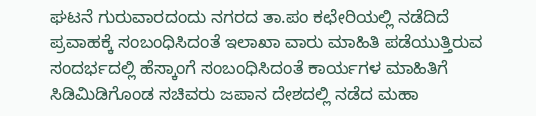ಘಟನೆ ಗುರುವಾರದಂದು ನಗರದ ತಾ.ಪಂ ಕಛೇರಿಯಲ್ಲಿ ನಡೆದಿದೆ
ಪ್ರವಾಹಕ್ಕೆ ಸಂಬಂಧಿಸಿದಂತೆ ಇಲಾಖಾ ವಾರು ಮಾಹಿತಿ ಪಡೆಯುತ್ತಿರುವ ಸಂದರ್ಭದಲ್ಲಿ ಹೆಸ್ಕಾಂಗೆ ಸಂಬಂಧಿಸಿದಂತೆ ಕಾರ್ಯಗಳ ಮಾಹಿತಿಗೆ ಸಿಡಿಮಿಡಿಗೊಂಡ ಸಚಿವರು ಜಪಾನ ದೇಶದಲ್ಲಿ ನಡೆದ ಮಹಾ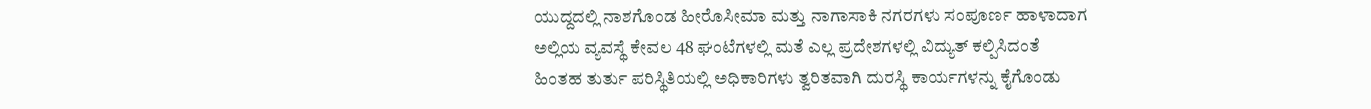ಯುದ್ದದಲ್ಲಿ ನಾಶಗೊಂಡ ಹೀರೊಸೀಮಾ ಮತ್ತು ನಾಗಾಸಾಕಿ ನಗರಗಳು ಸಂಪೂರ್ಣ ಹಾಳಾದಾಗ ಅಲ್ಲಿಯ ವ್ಯವಸ್ಥೆ ಕೇವಲ 48 ಘಂಟೆಗಳಲ್ಲಿ ಮತೆ ಎಲ್ಲ ಪ್ರದೇಶಗಳಲ್ಲಿ ವಿದ್ಯುತ್ ಕಲ್ಪಿಸಿದಂತೆ ಹಿಂತಹ ತುರ್ತು ಪರಿಸ್ಥಿತಿಯಲ್ಲಿ ಅಧಿಕಾರಿಗಳು ತ್ವರಿತವಾಗಿ ದುರಸ್ಥಿ ಕಾರ್ಯಗಳನ್ನು ಕೈಗೊಂಡು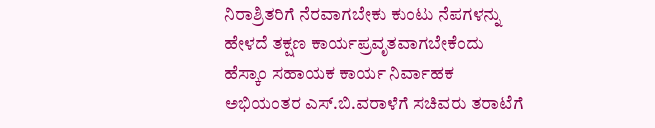ನಿರಾಶ್ರಿತರಿಗೆ ನೆರವಾಗಬೇಕು ಕುಂಟು ನೆಪಗಳನ್ನು ಹೇಳದೆ ತಕ್ಷಣ ಕಾರ್ಯಪ್ರವೃತವಾಗಬೇಕೆಂದು ಹೆಸ್ಕಾಂ ಸಹಾಯಕ ಕಾರ್ಯ ನಿರ್ವಾಹಕ ಅಭಿಯಂತರ ಎಸ್.ಬಿ.ವರಾಳೆಗೆ ಸಚಿವರು ತರಾಟೆಗೆ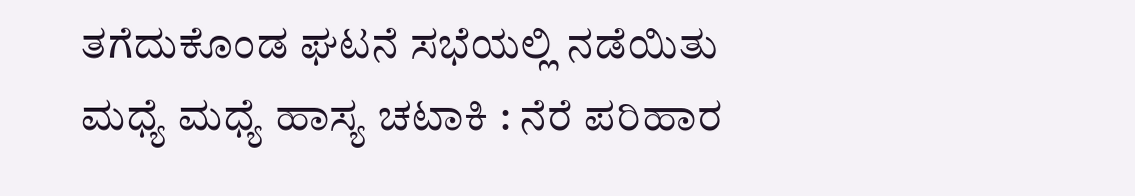ತಗೆದುಕೊಂಡ ಘಟನೆ ಸಭೆಯಲ್ಲಿ ನಡೆಯಿತು
ಮಧ್ಯೆ ಮಧ್ಯೆ ಹಾಸ್ಯ ಚಟಾಕಿ : ನೆರೆ ಪರಿಹಾರ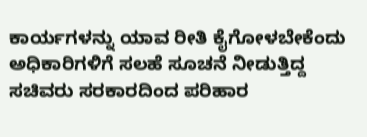ಕಾರ್ಯಗಳನ್ನು ಯಾವ ರೀತಿ ಕೈಗೋಳಬೇಕೆಂದು ಅಧಿಕಾರಿಗಳಿಗೆ ಸಲಹೆ ಸೂಚನೆ ನೀಡುತ್ತಿದ್ದ ಸಚಿವರು ಸರಕಾರದಿಂದ ಪರಿಹಾರ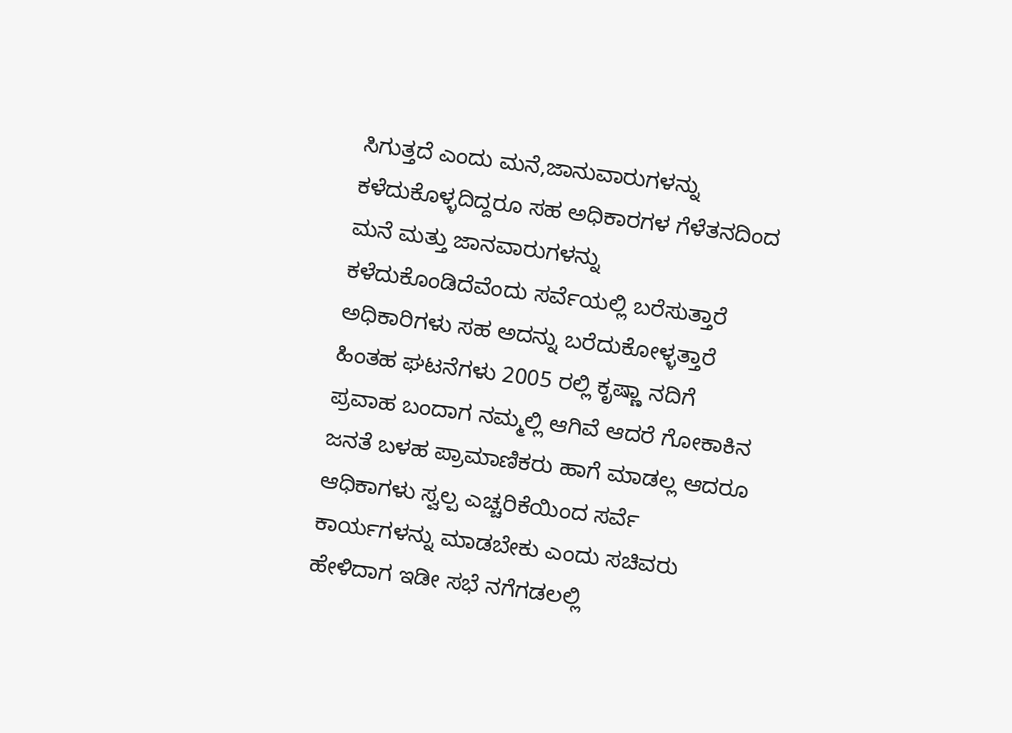ಸಿಗುತ್ತದೆ ಎಂದು ಮನೆ,ಜಾನುವಾರುಗಳನ್ನು ಕಳೆದುಕೊಳ್ಳದಿದ್ದರೂ ಸಹ ಅಧಿಕಾರಗಳ ಗೆಳೆತನದಿಂದ ಮನೆ ಮತ್ತು ಜಾನವಾರುಗಳನ್ನು ಕಳೆದುಕೊಂಡಿದೆವೆಂದು ಸರ್ವೆಯಲ್ಲಿ ಬರೆಸುತ್ತಾರೆ ಅಧಿಕಾರಿಗಳು ಸಹ ಅದನ್ನು ಬರೆದುಕೋಳ್ಳತ್ತಾರೆ ಹಿಂತಹ ಘಟನೆಗಳು 2005 ರಲ್ಲಿ ಕೃಷ್ಣಾ ನದಿಗೆ ಪ್ರವಾಹ ಬಂದಾಗ ನಮ್ಮಲ್ಲಿ ಆಗಿವೆ ಆದರೆ ಗೋಕಾಕಿನ ಜನತೆ ಬಳಹ ಪ್ರಾಮಾಣಿಕರು ಹಾಗೆ ಮಾಡಲ್ಲ ಆದರೂ ಆಧಿಕಾಗಳು ಸ್ವಲ್ಪ ಎಚ್ಚರಿಕೆಯಿಂದ ಸರ್ವೆ ಕಾರ್ಯಗಳನ್ನು ಮಾಡಬೇಕು ಎಂದು ಸಚಿವರು ಹೇಳಿದಾಗ ಇಡೀ ಸಭೆ ನಗೆಗಡಲಲ್ಲಿ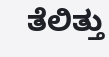ತೆಲಿತ್ತು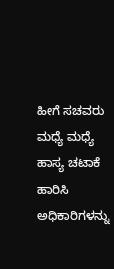ಹೀಗೆ ಸಚವರು ಮಧ್ಯೆ ಮಧ್ಯೆ ಹಾಸ್ಯ ಚಟಾಕೆ ಹಾರಿಸಿ ಅಧಿಕಾರಿಗಳನ್ನು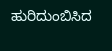ಹುರಿದುಂಬಿಸಿದ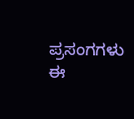ಪ್ರಸಂಗಗಳು ಈ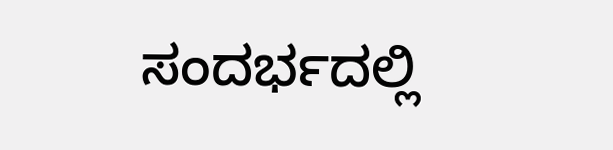ಸಂದರ್ಭದಲ್ಲಿ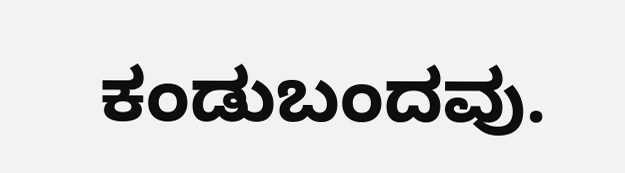ಕಂಡುಬಂದವು.